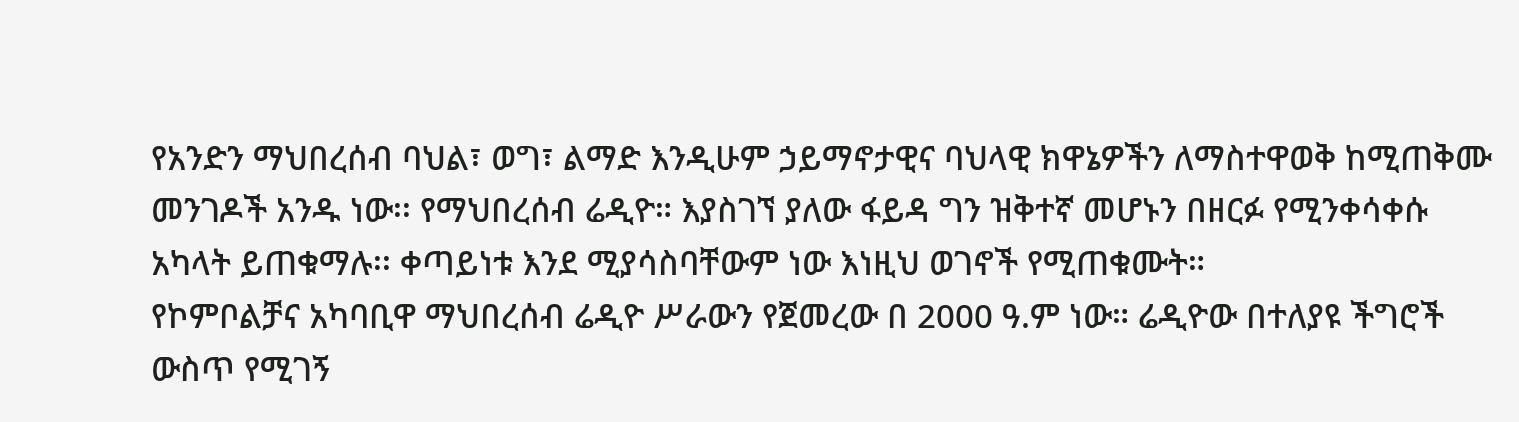የአንድን ማህበረሰብ ባህል፣ ወግ፣ ልማድ እንዲሁም ኃይማኖታዊና ባህላዊ ክዋኔዎችን ለማስተዋወቅ ከሚጠቅሙ መንገዶች አንዱ ነው፡፡ የማህበረሰብ ሬዲዮ። እያስገኘ ያለው ፋይዳ ግን ዝቅተኛ መሆኑን በዘርፉ የሚንቀሳቀሱ አካላት ይጠቁማሉ፡፡ ቀጣይነቱ እንደ ሚያሳስባቸውም ነው እነዚህ ወገኖች የሚጠቁሙት።
የኮምቦልቻና አካባቢዋ ማህበረሰብ ሬዲዮ ሥራውን የጀመረው በ 2000 ዓ.ም ነው። ሬዲዮው በተለያዩ ችግሮች ውስጥ የሚገኝ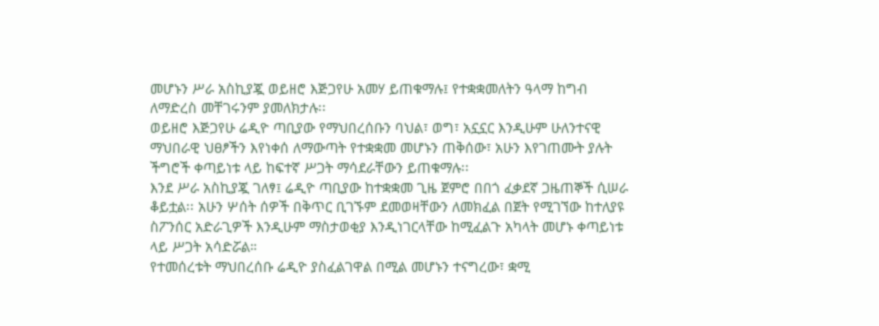መሆኑን ሥራ አስኪያጇ ወይዘሮ እጅጋየሁ አመሃ ይጠቁማሉ፤ የተቋቋመለትን ዓላማ ከግብ ለማድረስ መቸገሩንም ያመለክታሉ፡፡
ወይዘሮ እጅጋየሁ ሬዲዮ ጣቢያው የማህበረሰቡን ባህል፣ ወግ፣ አኗኗር እንዲሁም ሁለንተናዊ ማህበራዊ ህፀፆችን እየነቀሰ ለማውጣት የተቋቋመ መሆኑን ጠቅሰው፣ አሁን እየገጠሙት ያሉት ችግሮች ቀጣይነቱ ላይ ከፍተኛ ሥጋት ማሳደራቸውን ይጠቁማሉ፡፡
እንደ ሥራ አስኪያጇ ገለፃ፤ ሬዲዮ ጣቢያው ከተቋቋመ ጊዜ ጀምሮ በበጎ ፈቃደኛ ጋዜጠኞች ሲሠራ ቆይቷል፡፡ አሁን ሦሰት ሰዎች በቅጥር ቢገኙም ደመወዛቸውን ለመክፈል በጀት የሚገኘው ከተለያዩ ስፖንሰር አድራጊዎች እንዲሁም ማስታወቂያ እንዲነገርላቸው ከሚፈልጉ አካላት መሆኑ ቀጣይነቱ ላይ ሥጋት አሳድሯል።
የተመሰረቱት ማህበረሰቡ ሬዲዮ ያስፈልገዋል በሚል መሆኑን ተናግረው፣ ቋሚ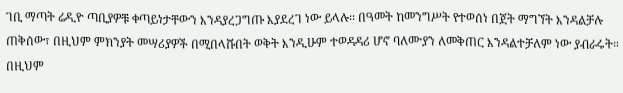ገቢ ማጣት ሬዲዮ ጣቢያዎቹ ቀጣይነታቸውን እንዳያረጋግጡ እያደረገ ነው ይላሉ፡፡ በዓመት ከመንግሥት የተወሰነ በጀት ማግኘት እንዳልቻሉ ጠቅሰው፣ በዚህም ምክንያት መሣሪያዎች በሚበላሹበት ወቅት እንዲሁም ተወዳዳሪ ሆኖ ባለሙያን ለመቅጠር እንዳልተቻለም ነው ያብራሩት። በዚህም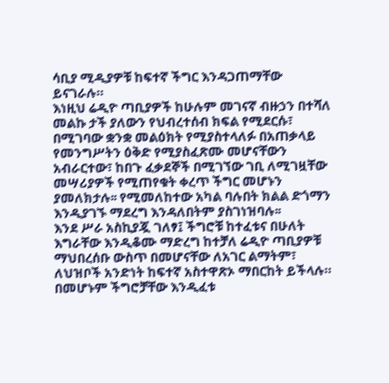ሳቢያ ሚዲያዎቹ ከፍተኛ ችግር እንዳጋጠማቸው ይናገራሉ።
እነዚህ ሬዲዮ ጣቢያዎች ከሁሉም መገናኛ ብዙኃን በተሻለ መልኩ ታች ያለውን የህብረተሰብ ክፍል የሚደርሱ፣ በሚገባው ቋንቋ መልዕክት የሚያስተላለፉ በአጠቃላይ የመንግሥትን ዕቅድ የሚያስፈጽሙ መሆናቸውን አብራርተው፣ ከበጉ ፈቃደኞች በሚገኘው ገቢ ለሚገዟቸው መሣሪያዎች የሚጠየቁት ቀረጥ ችግር መሆኑን ያመለክታሉ፡፡ የሚመለከተው አካል ባሉበት ክልል ድጎማን እንዲያገኙ ማደረግ እንዳለበትም ያስገነዝባሉ፡፡
እንደ ሥራ አስኪያጇ ገለፃ፤ ችግሮቹ ከተፈቱና በሁለት እግራቸው እንዲቆሙ ማድረግ ከተቻለ ሬዲዮ ጣቢያዎቹ ማህበረሰቡ ውስጥ በመሆናቸው ለአገር ልማትም፣ ለህዝቦች አንድነት ከፍተኛ አስተዋጽኦ ማበርከት ይችላሉ። በመሆኑም ችግሮቻቸው እንዲፈቱ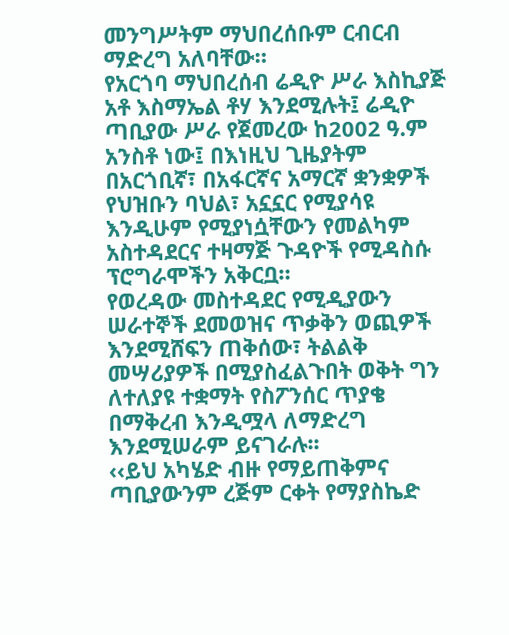መንግሥትም ማህበረሰቡም ርብርብ ማድረግ አለባቸው።
የአርጎባ ማህበረሰብ ሬዲዮ ሥራ እስኪያጅ አቶ እስማኤል ቶሃ እንደሚሉት፤ ሬዲዮ ጣቢያው ሥራ የጀመረው ከ2002 ዓ.ም አንስቶ ነው፤ በእነዚህ ጊዜያትም በአርጎቢኛ፣ በአፋርኛና አማርኛ ቋንቋዎች የህዝቡን ባህል፣ አኗኗር የሚያሳዩ እንዲሁም የሚያነሷቸውን የመልካም አስተዳደርና ተዛማጅ ጉዳዮች የሚዳስሱ ፕሮግራሞችን አቅርቧ።
የወረዳው መስተዳደር የሚዲያውን ሠራተኞች ደመወዝና ጥቃቅን ወጪዎች እንደሚሸፍን ጠቅሰው፣ ትልልቅ መሣሪያዎች በሚያስፈልጉበት ወቅት ግን ለተለያዩ ተቋማት የስፖንሰር ጥያቄ በማቅረብ እንዲሟላ ለማድረግ እንደሚሠራም ይናገራሉ፡፡
‹‹ይህ አካሄድ ብዙ የማይጠቅምና ጣቢያውንም ረጅም ርቀት የማያስኬድ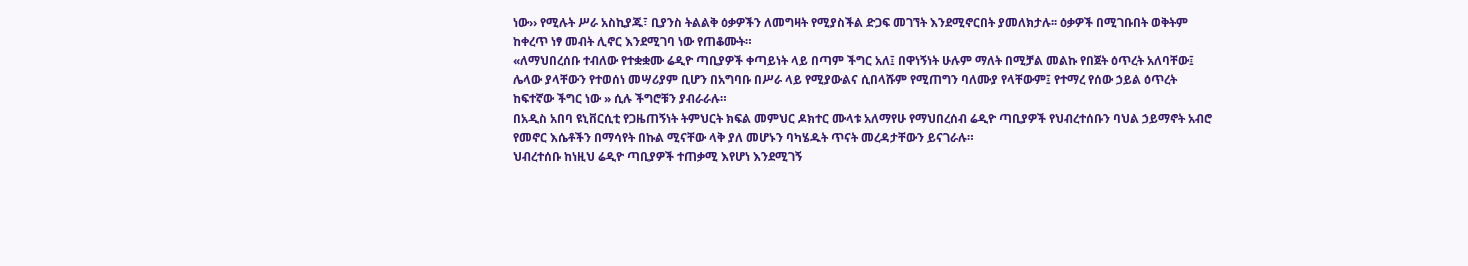ነው›› የሚሉት ሥራ አስኪያጁ፣ ቢያንስ ትልልቅ ዕቃዎችን ለመግዛት የሚያስችል ድጋፍ መገኘት እንደሚኖርበት ያመለክታሉ፡፡ ዕቃዎች በሚገቡበት ወቅትም ከቀረጥ ነፃ መብት ሊኖር እንደሚገባ ነው የጠቆሙት።
«ለማህበረሰቡ ተብለው የተቋቋሙ ሬዲዮ ጣቢያዎች ቀጣይነት ላይ በጣም ችግር አለ፤ በዋነኝነት ሁሉም ማለት በሚቻል መልኩ የበጀት ዕጥረት አለባቸው፤ ሌላው ያላቸውን የተወሰነ መሣሪያም ቢሆን በአግባቡ በሥራ ላይ የሚያውልና ሲበላሹም የሚጠግን ባለሙያ የላቸውም፤ የተማረ የሰው ኃይል ዕጥረት ከፍተኛው ችግር ነው » ሲሉ ችግሮቹን ያብራራሉ።
በአዲስ አበባ ዩኒቨርሲቲ የጋዜጠኝነት ትምህርት ክፍል መምህር ዶክተር ሙላቱ አለማየሁ የማህበረሰብ ሬዲዮ ጣቢያዎች የህብረተሰቡን ባህል ኃይማኖት አብሮ የመኖር እሴቶችን በማሳየት በኩል ሚናቸው ላቅ ያለ መሆኑን ባካሄዱት ጥናት መረዳታቸውን ይናገራሉ።
ህብረተሰቡ ከነዚህ ሬዲዮ ጣቢያዎች ተጠቃሚ እየሆነ እንደሚገኝ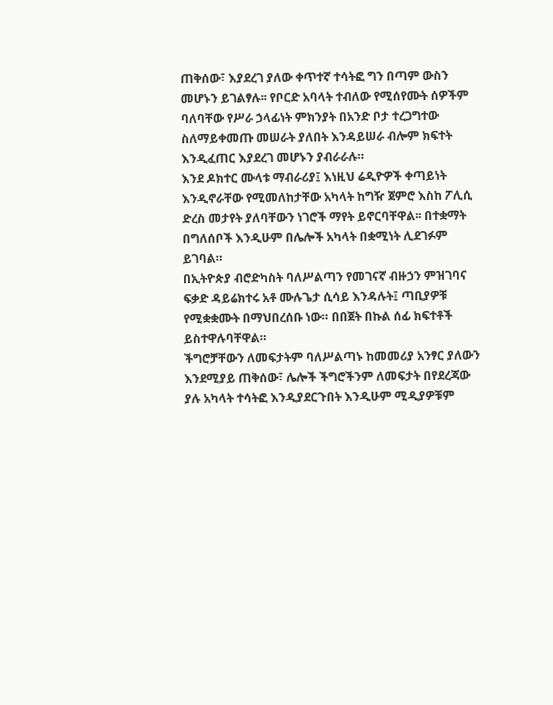ጠቅሰው፣ እያደረገ ያለው ቀጥተኛ ተሳትፎ ግን በጣም ውስን መሆኑን ይገልፃሉ፡፡ የቦርድ አባላት ተብለው የሚሰየሙት ሰዎችም ባለባቸው የሥራ ኃላፊነት ምክንያት በአንድ ቦታ ተረጋግተው ስለማይቀመጡ መሠራት ያለበት እንዳይሠራ ብሎም ክፍተት እንዲፈጠር እያደረገ መሆኑን ያብራራሉ።
እንደ ዶክተር ሙላቱ ማብራሪያ፤ እነዚህ ሬዲዮዎች ቀጣይነት እንዲኖራቸው የሚመለከታቸው አካላት ከግዥ ጀምሮ እስከ ፖሊሲ ድረስ መታየት ያለባቸውን ነገሮች ማየት ይኖርባቸዋል፡፡ በተቋማት በግለሰቦች እንዲሁም በሌሎች አካላት በቋሚነት ሊደገፉም ይገባል።
በኢትዮጵያ ብሮድካስት ባለሥልጣን የመገናኛ ብዙኃን ምዝገባና ፍቃድ ዳይሬክተሩ አቶ ሙሉጌታ ሲሳይ እንዳሉት፤ ጣቢያዎቹ የሚቋቋሙት በማህበረሰቡ ነው። በበጀት በኩል ሰፊ ክፍተቶች ይስተዋሉባቸዋል።
ችግሮቻቸውን ለመፍታትም ባለሥልጣኑ ከመመሪያ አንፃር ያለውን እንደሚያይ ጠቅሰው፣ ሌሎች ችግሮችንም ለመፍታት በየደረጃው ያሉ አካላት ተሳትፎ እንዲያደርጉበት እንዲሁም ሚዲያዎቹም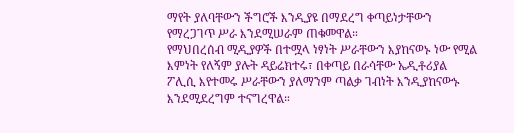ማየት ያለባቸውን ችግሮች እንዲያዩ በማደረግ ቀጣይነታቸውን የማረጋገጥ ሥራ እንደሚሠራም ጠቁመዋል።
የማህበረሰብ ሚዲያዎች በተሟላ ነፃነት ሥራቸውን እያከናወኑ ነው የሚል እምነት የለኝም ያሉት ዳይሬክተሩ፣ በቀጣይ በራሳቸው ኤዲቶሪያል ፖሊሲ እየተመሩ ሥራቸውን ያለማንም ጣልቃ ገብነት እንዲያከናውኑ እንደሚደረግም ተናግረዋል።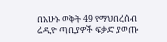በአሁኑ ወቅት 49 የማህበረሰብ ሬዲዮ ጣቢያዎች ፍቃድ ያወጡ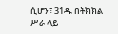ሲሆን፣ 31ዱ በትክክል ሥራ ላይ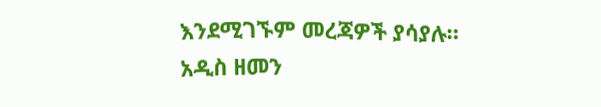እንደሚገኙም መረጃዎች ያሳያሉ።
አዲስ ዘመን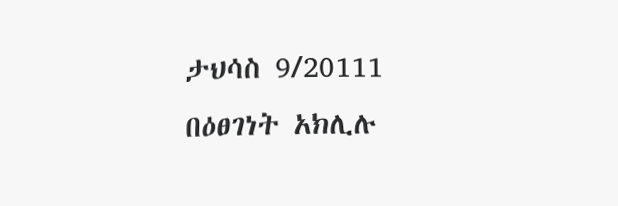ታህሳስ 9/20111
በዕፀገነት አክሊሉ